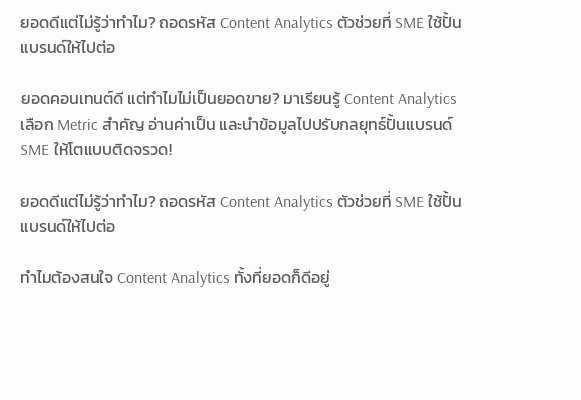ยอดดีแต่ไม่รู้ว่าทำไม? ถอดรหัส Content Analytics ตัวช่วยที่ SME ใช้ปั้นแบรนด์ให้ไปต่อ

ยอดคอนเทนต์ดี แต่ทำไมไม่เป็นยอดขาย? มาเรียนรู้ Content Analytics เลือก Metric สำคัญ อ่านค่าเป็น และนำข้อมูลไปปรับกลยุทธ์ปั้นแบรนด์ SME ให้โตแบบติดจรวด!

ยอดดีแต่ไม่รู้ว่าทำไม? ถอดรหัส Content Analytics ตัวช่วยที่ SME ใช้ปั้นแบรนด์ให้ไปต่อ

ทำไมต้องสนใจ Content Analytics ทั้งที่ยอดก็ดีอยู่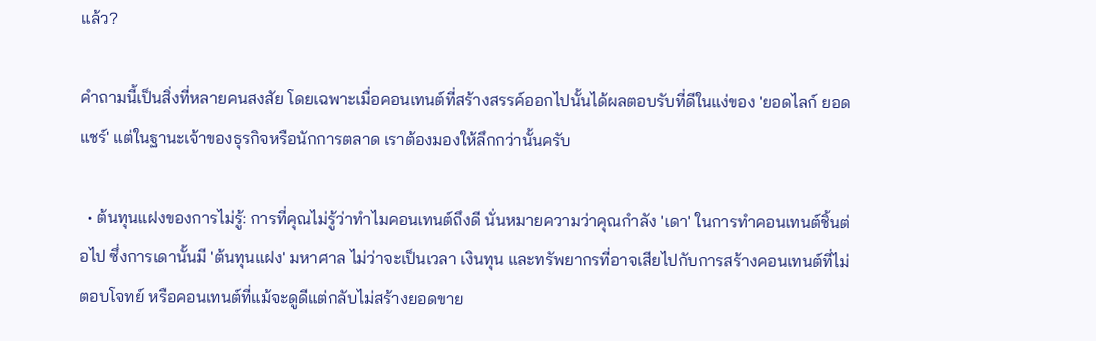แล้ว?

คำถามนี้เป็นสิ่งที่หลายคนสงสัย โดยเฉพาะเมื่อคอนเทนต์ที่สร้างสรรค์ออกไปนั้นได้ผลตอบรับที่ดีในแง่ของ 'ยอดไลก์ ยอดแชร์' แต่ในฐานะเจ้าของธุรกิจหรือนักการตลาด เราต้องมองให้ลึกกว่านั้นครับ

  • ต้นทุนแฝงของการไม่รู้: การที่คุณไม่รู้ว่าทำไมคอนเทนต์ถึงดี นั่นหมายความว่าคุณกำลัง 'เดา' ในการทำคอนเทนต์ชิ้นต่อไป ซึ่งการเดานั้นมี 'ต้นทุนแฝง' มหาศาล ไม่ว่าจะเป็นเวลา เงินทุน และทรัพยากรที่อาจเสียไปกับการสร้างคอนเทนต์ที่ไม่ตอบโจทย์ หรือคอนเทนต์ที่แม้จะดูดีแต่กลับไม่สร้างยอดขาย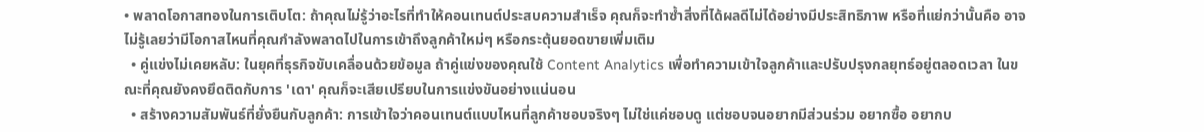• พลาดโอกาสทองในการเติบโต: ถ้าคุณไม่รู้ว่าอะไรที่ทำให้คอนเทนต์ประสบความสำเร็จ คุณก็จะทำซ้ำสิ่งที่ได้ผลดีไม่ได้อย่างมีประสิทธิภาพ หรือที่แย่กว่านั้นคือ อาจไม่รู้เลยว่ามีโอกาสไหนที่คุณกำลังพลาดไปในการเข้าถึงลูกค้าใหม่ๆ หรือกระตุ้นยอดขายเพิ่มเติม
  • คู่แข่งไม่เคยหลับ: ในยุคที่ธุรกิจขับเคลื่อนด้วยข้อมูล ถ้าคู่แข่งของคุณใช้ Content Analytics เพื่อทำความเข้าใจลูกค้าและปรับปรุงกลยุทธ์อยู่ตลอดเวลา ในขณะที่คุณยังคงยึดติดกับการ 'เดา' คุณก็จะเสียเปรียบในการแข่งขันอย่างแน่นอน
  • สร้างความสัมพันธ์ที่ยั่งยืนกับลูกค้า: การเข้าใจว่าคอนเทนต์แบบไหนที่ลูกค้าชอบจริงๆ ไม่ใช่แค่ชอบดู แต่ชอบจนอยากมีส่วนร่วม อยากซื้อ อยากบ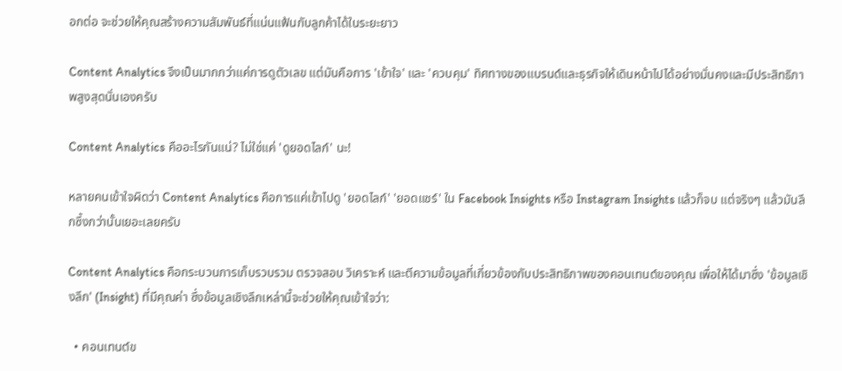อกต่อ จะช่วยให้คุณสร้างความสัมพันธ์ที่แน่นแฟ้นกับลูกค้าได้ในระยะยาว

Content Analytics จึงเป็นมากกว่าแค่การดูตัวเลข แต่มันคือการ 'เข้าใจ' และ 'ควบคุม' ทิศทางของแบรนด์และธุรกิจให้เดินหน้าไปได้อย่างมั่นคงและมีประสิทธิภาพสูงสุดนั่นเองครับ

Content Analytics คืออะไรกันแน่? ไม่ใช่แค่ 'ดูยอดไลก์' นะ!

หลายคนเข้าใจผิดว่า Content Analytics คือการแค่เข้าไปดู 'ยอดไลก์' 'ยอดแชร์' ใน Facebook Insights หรือ Instagram Insights แล้วก็จบ แต่จริงๆ แล้วมันลึกซึ้งกว่านั้นเยอะเลยครับ

Content Analytics คือกระบวนการเก็บรวบรวม ตรวจสอบ วิเคราะห์ และตีความข้อมูลที่เกี่ยวข้องกับประสิทธิภาพของคอนเทนต์ของคุณ เพื่อให้ได้มาซึ่ง 'ข้อมูลเชิงลึก' (Insight) ที่มีคุณค่า ซึ่งข้อมูลเชิงลึกเหล่านี้จะช่วยให้คุณเข้าใจว่า:

  • คอนเทนต์ข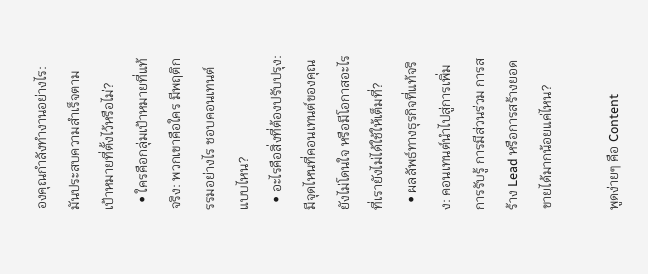องคุณกำลังทำงานอย่างไร: มันประสบความสำเร็จตามเป้าหมายที่ตั้งไว้หรือไม่?
  • ใครคือกลุ่มเป้าหมายที่แท้จริง: พวกเขาคือใคร มีพฤติกรรมอย่างไร ชอบคอนเทนต์แบบไหน?
  • อะไรคือสิ่งที่ต้องปรับปรุง: มีจุดไหนที่คอนเทนต์ของคุณยังไม่โดนใจ หรือมีโอกาสอะไรที่เรายังไม่ได้ใช้ให้เต็มที่?
  • ผลลัพธ์ทางธุรกิจที่แท้จริง: คอนเทนต์นำไปสู่การเพิ่มการรับรู้ การมีส่วนร่วม การสร้าง Lead หรือการสร้างยอดขายได้มากน้อยแค่ไหน?

พูดง่ายๆ คือ Content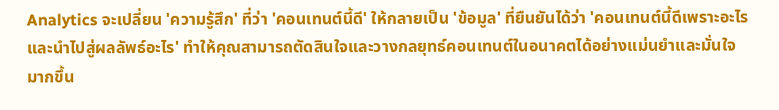Analytics จะเปลี่ยน 'ความรู้สึก' ที่ว่า 'คอนเทนต์นี้ดี' ให้กลายเป็น 'ข้อมูล' ที่ยืนยันได้ว่า 'คอนเทนต์นี้ดีเพราะอะไร และนำไปสู่ผลลัพธ์อะไร' ทำให้คุณสามารถตัดสินใจและวางกลยุทธ์คอนเทนต์ในอนาคตได้อย่างแม่นยำและมั่นใจมากขึ้น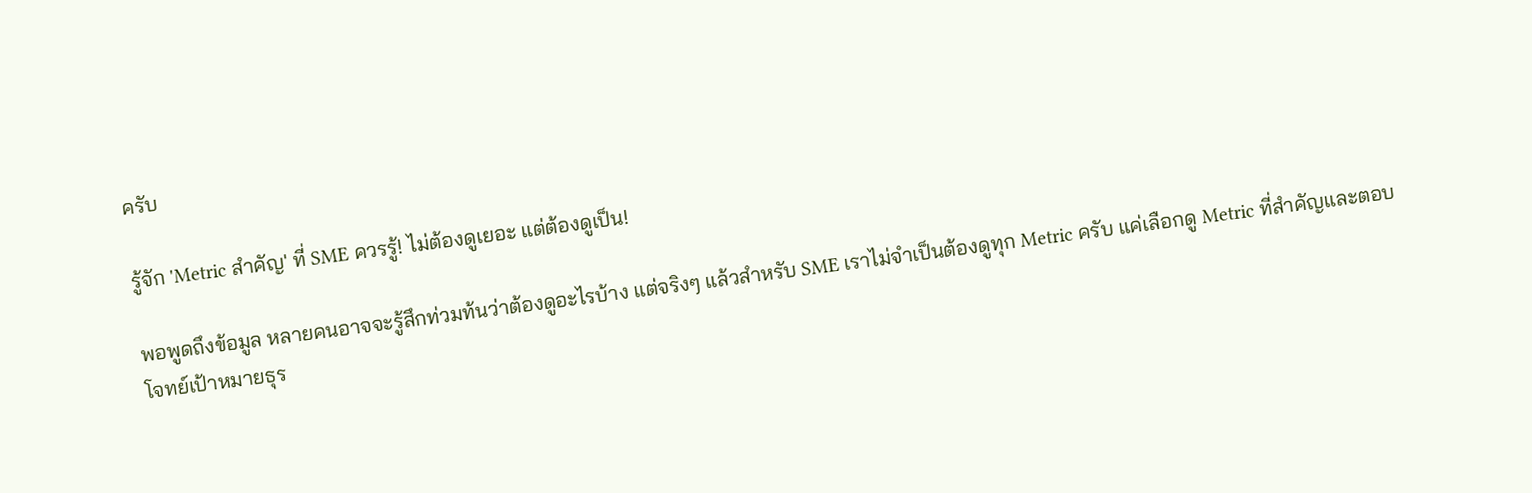ครับ

รู้จัก 'Metric สำคัญ' ที่ SME ควรรู้! ไม่ต้องดูเยอะ แต่ต้องดูเป็น!

พอพูดถึงข้อมูล หลายคนอาจจะรู้สึกท่วมท้นว่าต้องดูอะไรบ้าง แต่จริงๆ แล้วสำหรับ SME เราไม่จำเป็นต้องดูทุก Metric ครับ แค่เลือกดู Metric ที่สำคัญและตอบโจทย์เป้าหมายธุร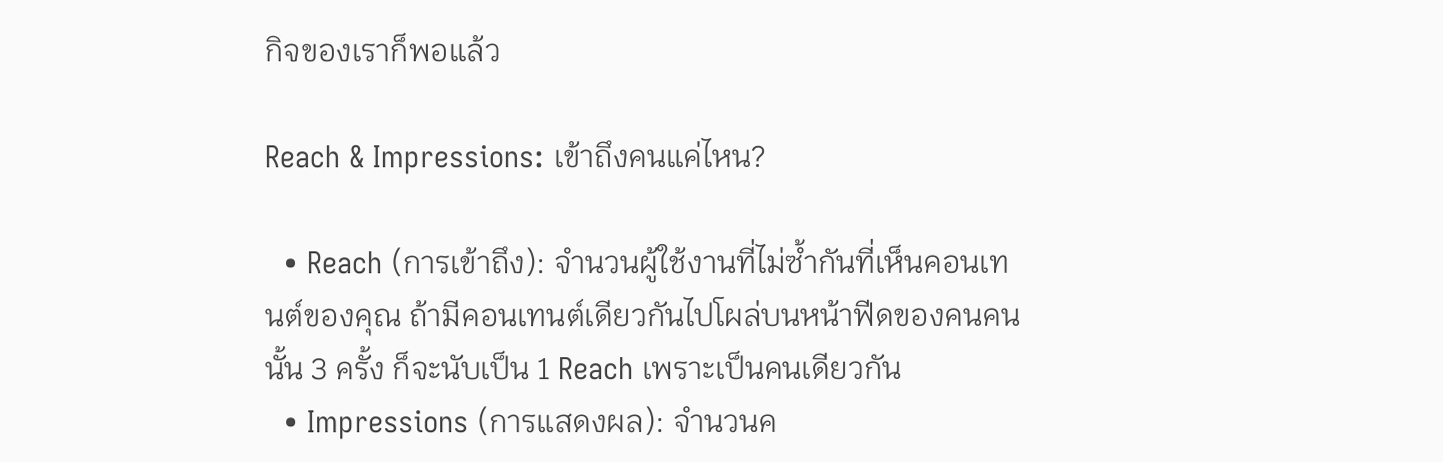กิจของเราก็พอแล้ว

Reach & Impressions: เข้าถึงคนแค่ไหน?

  • Reach (การเข้าถึง): จำนวนผู้ใช้งานที่ไม่ซ้ำกันที่เห็นคอนเทนต์ของคุณ ถ้ามีคอนเทนต์เดียวกันไปโผล่บนหน้าฟีดของคนคนนั้น 3 ครั้ง ก็จะนับเป็น 1 Reach เพราะเป็นคนเดียวกัน
  • Impressions (การแสดงผล): จำนวนค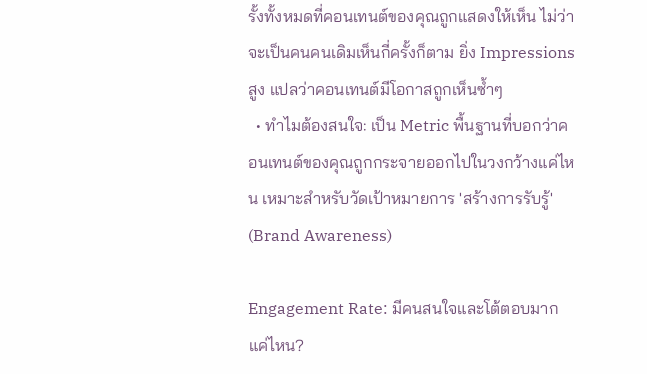รั้งทั้งหมดที่คอนเทนต์ของคุณถูกแสดงให้เห็น ไม่ว่าจะเป็นคนคนเดิมเห็นกี่ครั้งก็ตาม ยิ่ง Impressions สูง แปลว่าคอนเทนต์มีโอกาสถูกเห็นซ้ำๆ
  • ทำไมต้องสนใจ: เป็น Metric พื้นฐานที่บอกว่าคอนเทนต์ของคุณถูกกระจายออกไปในวงกว้างแค่ไหน เหมาะสำหรับวัดเป้าหมายการ 'สร้างการรับรู้' (Brand Awareness)

Engagement Rate: มีคนสนใจและโต้ตอบมากแค่ไหน?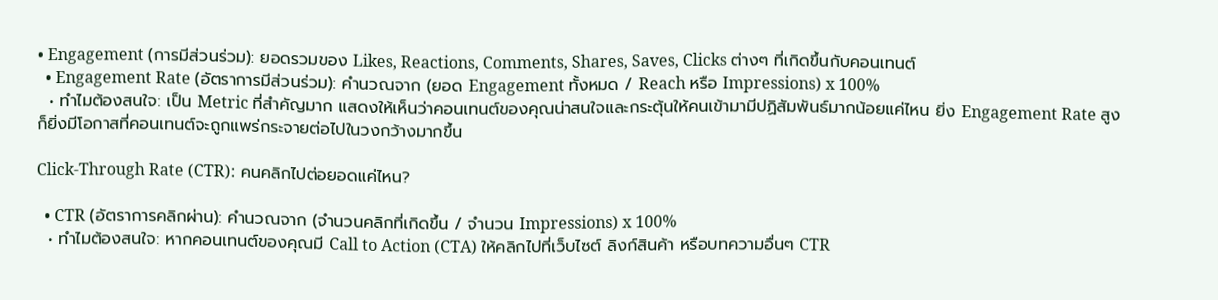• Engagement (การมีส่วนร่วม): ยอดรวมของ Likes, Reactions, Comments, Shares, Saves, Clicks ต่างๆ ที่เกิดขึ้นกับคอนเทนต์
  • Engagement Rate (อัตราการมีส่วนร่วม): คำนวณจาก (ยอด Engagement ทั้งหมด / Reach หรือ Impressions) x 100%
  • ทำไมต้องสนใจ: เป็น Metric ที่สำคัญมาก แสดงให้เห็นว่าคอนเทนต์ของคุณน่าสนใจและกระตุ้นให้คนเข้ามามีปฏิสัมพันธ์มากน้อยแค่ไหน ยิ่ง Engagement Rate สูง ก็ยิ่งมีโอกาสที่คอนเทนต์จะถูกแพร่กระจายต่อไปในวงกว้างมากขึ้น

Click-Through Rate (CTR): คนคลิกไปต่อยอดแค่ไหน?

  • CTR (อัตราการคลิกผ่าน): คำนวณจาก (จำนวนคลิกที่เกิดขึ้น / จำนวน Impressions) x 100%
  • ทำไมต้องสนใจ: หากคอนเทนต์ของคุณมี Call to Action (CTA) ให้คลิกไปที่เว็บไซต์ ลิงก์สินค้า หรือบทความอื่นๆ CTR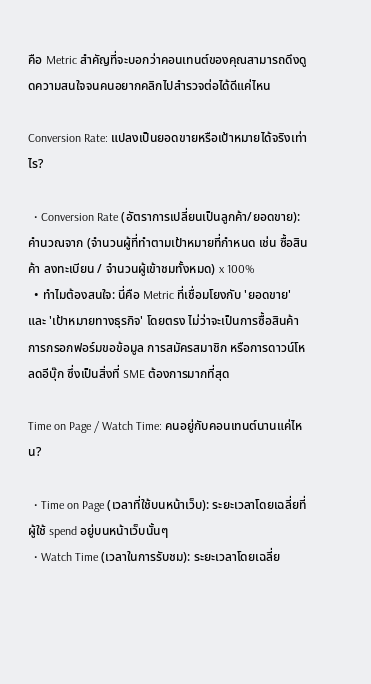คือ Metric สำคัญที่จะบอกว่าคอนเทนต์ของคุณสามารถดึงดูดความสนใจจนคนอยากคลิกไปสำรวจต่อได้ดีแค่ไหน

Conversion Rate: แปลงเป็นยอดขายหรือเป้าหมายได้จริงเท่าไร?

  • Conversion Rate (อัตราการเปลี่ยนเป็นลูกค้า/ยอดขาย): คำนวณจาก (จำนวนผู้ที่ทำตามเป้าหมายที่กำหนด เช่น ซื้อสินค้า ลงทะเบียน / จำนวนผู้เข้าชมทั้งหมด) x 100%
  • ทำไมต้องสนใจ: นี่คือ Metric ที่เชื่อมโยงกับ 'ยอดขาย' และ 'เป้าหมายทางธุรกิจ' โดยตรง ไม่ว่าจะเป็นการซื้อสินค้า การกรอกฟอร์มขอข้อมูล การสมัครสมาชิก หรือการดาวน์โหลดอีบุ๊ก ซึ่งเป็นสิ่งที่ SME ต้องการมากที่สุด

Time on Page / Watch Time: คนอยู่กับคอนเทนต์นานแค่ไหน?

  • Time on Page (เวลาที่ใช้บนหน้าเว็บ): ระยะเวลาโดยเฉลี่ยที่ผู้ใช้ spend อยู่บนหน้าเว็บนั้นๆ
  • Watch Time (เวลาในการรับชม): ระยะเวลาโดยเฉลี่ย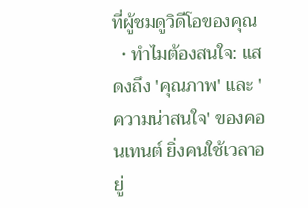ที่ผู้ชมดูวิดีโอของคุณ
  • ทำไมต้องสนใจ: แสดงถึง 'คุณภาพ' และ 'ความน่าสนใจ' ของคอนเทนต์ ยิ่งคนใช้เวลาอยู่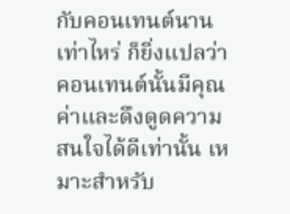กับคอนเทนต์นานเท่าไหร่ ก็ยิ่งแปลว่าคอนเทนต์นั้นมีคุณค่าและดึงดูดความสนใจได้ดีเท่านั้น เหมาะสำหรับ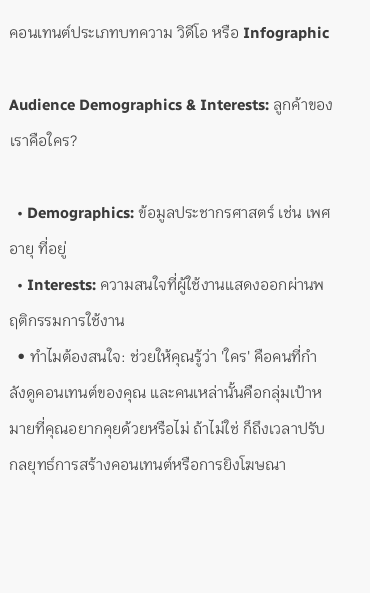คอนเทนต์ประเภทบทความ วิดีโอ หรือ Infographic

Audience Demographics & Interests: ลูกค้าของเราคือใคร?

  • Demographics: ข้อมูลประชากรศาสตร์ เช่น เพศ อายุ ที่อยู่
  • Interests: ความสนใจที่ผู้ใช้งานแสดงออกผ่านพฤติกรรมการใช้งาน
  • ทำไมต้องสนใจ: ช่วยให้คุณรู้ว่า 'ใคร' คือคนที่กำลังดูคอนเทนต์ของคุณ และคนเหล่านั้นคือกลุ่มเป้าหมายที่คุณอยากคุยด้วยหรือไม่ ถ้าไม่ใช่ ก็ถึงเวลาปรับกลยุทธ์การสร้างคอนเทนต์หรือการยิงโฆษณา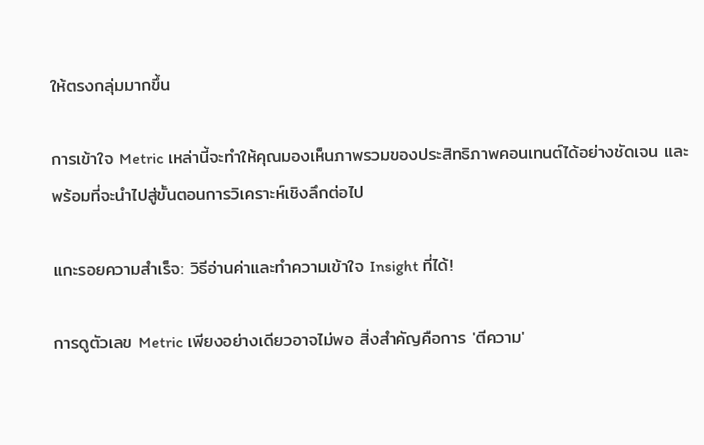ให้ตรงกลุ่มมากขึ้น

การเข้าใจ Metric เหล่านี้จะทำให้คุณมองเห็นภาพรวมของประสิทธิภาพคอนเทนต์ได้อย่างชัดเจน และพร้อมที่จะนำไปสู่ขั้นตอนการวิเคราะห์เชิงลึกต่อไป

แกะรอยความสำเร็จ: วิธีอ่านค่าและทำความเข้าใจ Insight ที่ได้!

การดูตัวเลข Metric เพียงอย่างเดียวอาจไม่พอ สิ่งสำคัญคือการ 'ตีความ'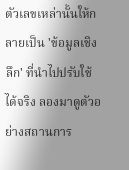ตัวเลขเหล่านั้นให้กลายเป็น 'ข้อมูลเชิงลึก' ที่นำไปปรับใช้ได้จริง ลองมาดูตัวอย่างสถานการ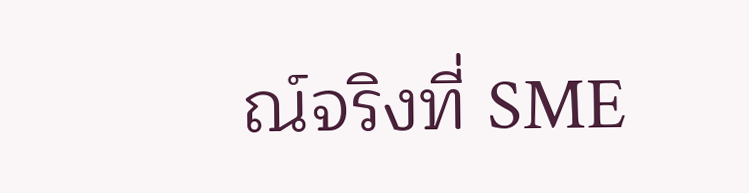ณ์จริงที่ SME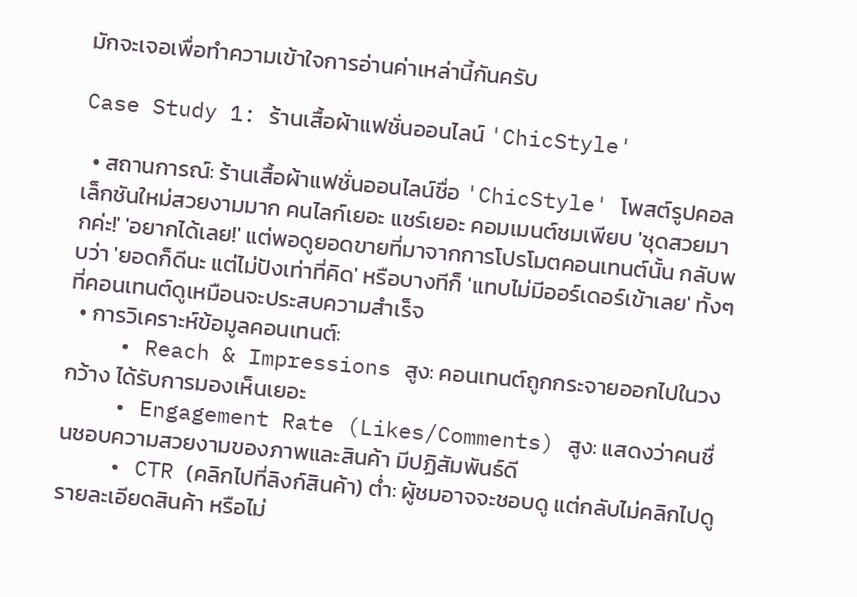มักจะเจอเพื่อทำความเข้าใจการอ่านค่าเหล่านี้กันครับ

Case Study 1: ร้านเสื้อผ้าแฟชั่นออนไลน์ 'ChicStyle'

  • สถานการณ์: ร้านเสื้อผ้าแฟชั่นออนไลน์ชื่อ 'ChicStyle' โพสต์รูปคอลเล็กชันใหม่สวยงามมาก คนไลก์เยอะ แชร์เยอะ คอมเมนต์ชมเพียบ 'ชุดสวยมากค่ะ!' 'อยากได้เลย!' แต่พอดูยอดขายที่มาจากการโปรโมตคอนเทนต์นั้น กลับพบว่า 'ยอดก็ดีนะ แต่ไม่ปังเท่าที่คิด' หรือบางทีก็ 'แทบไม่มีออร์เดอร์เข้าเลย' ทั้งๆ ที่คอนเทนต์ดูเหมือนจะประสบความสำเร็จ
  • การวิเคราะห์ข้อมูลคอนเทนต์:
    • Reach & Impressions สูง: คอนเทนต์ถูกกระจายออกไปในวงกว้าง ได้รับการมองเห็นเยอะ
    • Engagement Rate (Likes/Comments) สูง: แสดงว่าคนชื่นชอบความสวยงามของภาพและสินค้า มีปฏิสัมพันธ์ดี
    • CTR (คลิกไปที่ลิงก์สินค้า) ต่ำ: ผู้ชมอาจจะชอบดู แต่กลับไม่คลิกไปดูรายละเอียดสินค้า หรือไม่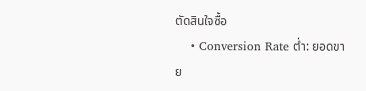ตัดสินใจซื้อ
    • Conversion Rate ต่ำ: ยอดขาย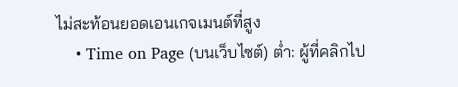ไม่สะท้อนยอดเอนเกจเมนต์ที่สูง
    • Time on Page (บนเว็บไซต์) ต่ำ: ผู้ที่คลิกไป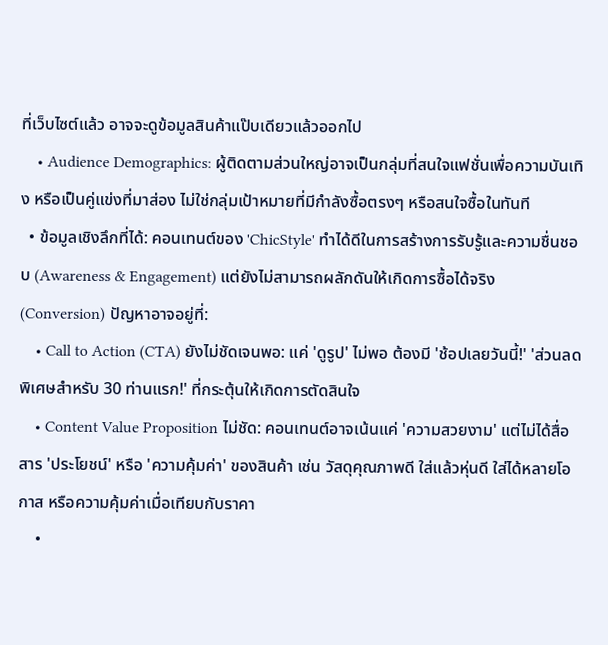ที่เว็บไซต์แล้ว อาจจะดูข้อมูลสินค้าแป๊บเดียวแล้วออกไป
    • Audience Demographics: ผู้ติดตามส่วนใหญ่อาจเป็นกลุ่มที่สนใจแฟชั่นเพื่อความบันเทิง หรือเป็นคู่แข่งที่มาส่อง ไม่ใช่กลุ่มเป้าหมายที่มีกำลังซื้อตรงๆ หรือสนใจซื้อในทันที
  • ข้อมูลเชิงลึกที่ได้: คอนเทนต์ของ 'ChicStyle' ทำได้ดีในการสร้างการรับรู้และความชื่นชอบ (Awareness & Engagement) แต่ยังไม่สามารถผลักดันให้เกิดการซื้อได้จริง (Conversion) ปัญหาอาจอยู่ที่:
    • Call to Action (CTA) ยังไม่ชัดเจนพอ: แค่ 'ดูรูป' ไม่พอ ต้องมี 'ช้อปเลยวันนี้!' 'ส่วนลดพิเศษสำหรับ 30 ท่านแรก!' ที่กระตุ้นให้เกิดการตัดสินใจ
    • Content Value Proposition ไม่ชัด: คอนเทนต์อาจเน้นแค่ 'ความสวยงาม' แต่ไม่ได้สื่อสาร 'ประโยชน์' หรือ 'ความคุ้มค่า' ของสินค้า เช่น วัสดุคุณภาพดี ใส่แล้วหุ่นดี ใส่ได้หลายโอกาส หรือความคุ้มค่าเมื่อเทียบกับราคา
    •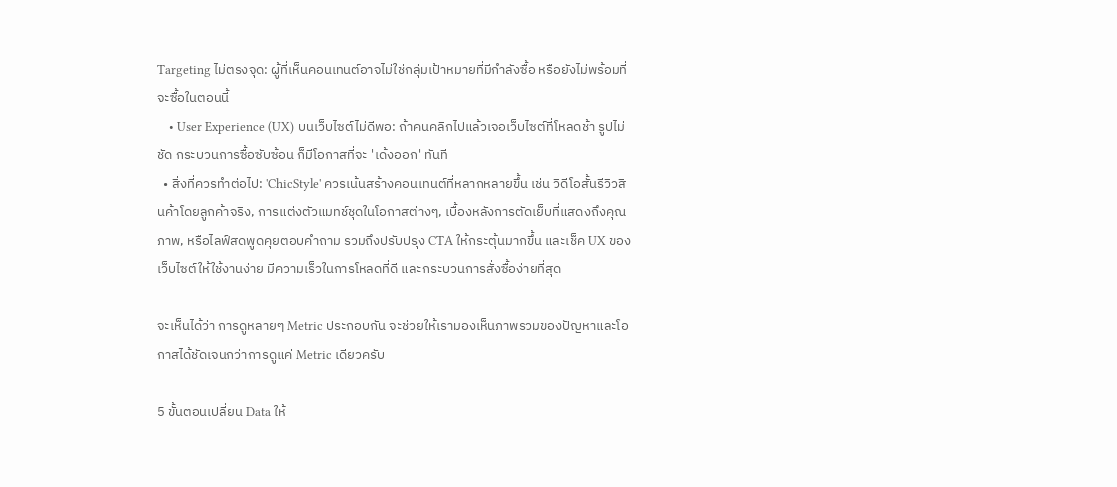Targeting ไม่ตรงจุด: ผู้ที่เห็นคอนเทนต์อาจไม่ใช่กลุ่มเป้าหมายที่มีกำลังซื้อ หรือยังไม่พร้อมที่จะซื้อในตอนนี้
    • User Experience (UX) บนเว็บไซต์ไม่ดีพอ: ถ้าคนคลิกไปแล้วเจอเว็บไซต์ที่โหลดช้า รูปไม่ชัด กระบวนการซื้อซับซ้อน ก็มีโอกาสที่จะ 'เด้งออก' ทันที
  • สิ่งที่ควรทำต่อไป: 'ChicStyle' ควรเน้นสร้างคอนเทนต์ที่หลากหลายขึ้น เช่น วิดีโอสั้นรีวิวสินค้าโดยลูกค้าจริง, การแต่งตัวแมทช์ชุดในโอกาสต่างๆ, เบื้องหลังการตัดเย็บที่แสดงถึงคุณภาพ, หรือไลฟ์สดพูดคุยตอบคำถาม รวมถึงปรับปรุง CTA ให้กระตุ้นมากขึ้น และเช็ค UX ของเว็บไซต์ให้ใช้งานง่าย มีความเร็วในการโหลดที่ดี และกระบวนการสั่งซื้อง่ายที่สุด

จะเห็นได้ว่า การดูหลายๆ Metric ประกอบกัน จะช่วยให้เรามองเห็นภาพรวมของปัญหาและโอกาสได้ชัดเจนกว่าการดูแค่ Metric เดียวครับ

5 ขั้นตอนเปลี่ยน Data ให้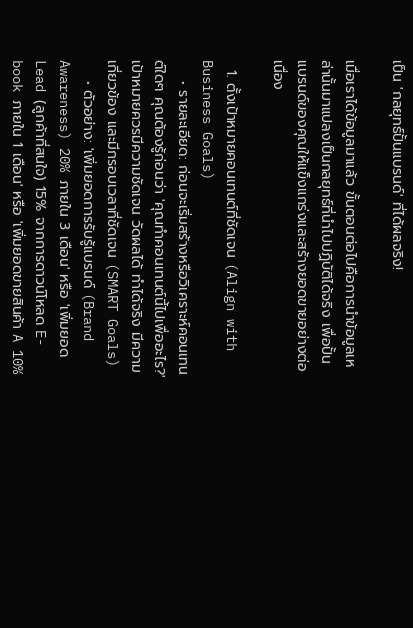เป็น 'กลยุทธ์ปั้นแบรนด์' ที่ได้ผลจริง!

เมื่อเราได้ข้อมูลมาแล้ว ขั้นตอนต่อไปคือการนำข้อมูลเหล่านั้นมาแปลงเป็นกลยุทธ์ที่นำไปปฏิบัติได้จริง เพื่อปั้นแบรนด์ของคุณให้แข็งแกร่งและสร้างยอดขายอย่างต่อเนื่อง

  1. ตั้งเป้าหมายคอนเทนต์ที่ชัดเจน (Align with Business Goals)
    • รายละเอียด: ก่อนจะเริ่มสร้างหรือวิเคราะห์คอนเทนต์ใดๆ คุณต้องรู้ก่อนว่า 'คุณทำคอนเทนต์นี้ไปเพื่ออะไร?' เป้าหมายควรมีความชัดเจน วัดผลได้ ทำได้จริง มีความเกี่ยวข้อง และมีกรอบเวลาที่ชัดเจน (SMART Goals)
    • ตัวอย่าง: 'เพิ่มยอดการรับรู้แบรนด์ (Brand Awareness) 20% ภายใน 3 เดือน' หรือ 'เพิ่มยอด Lead (ลูกค้าที่สนใจ) 15% จากการดาวน์โหลด E-book ภายใน 1 เดือน' หรือ 'เพิ่มยอดขายสินค้า A 10%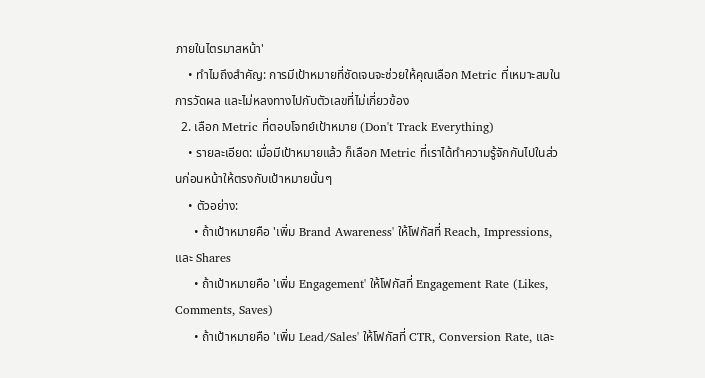ภายในไตรมาสหน้า'
    • ทำไมถึงสำคัญ: การมีเป้าหมายที่ชัดเจนจะช่วยให้คุณเลือก Metric ที่เหมาะสมในการวัดผล และไม่หลงทางไปกับตัวเลขที่ไม่เกี่ยวข้อง
  2. เลือก Metric ที่ตอบโจทย์เป้าหมาย (Don't Track Everything)
    • รายละเอียด: เมื่อมีเป้าหมายแล้ว ก็เลือก Metric ที่เราได้ทำความรู้จักกันไปในส่วนก่อนหน้าให้ตรงกับเป้าหมายนั้นๆ
    • ตัวอย่าง:
      • ถ้าเป้าหมายคือ 'เพิ่ม Brand Awareness' ให้โฟกัสที่ Reach, Impressions, และ Shares
      • ถ้าเป้าหมายคือ 'เพิ่ม Engagement' ให้โฟกัสที่ Engagement Rate (Likes, Comments, Saves)
      • ถ้าเป้าหมายคือ 'เพิ่ม Lead/Sales' ให้โฟกัสที่ CTR, Conversion Rate, และ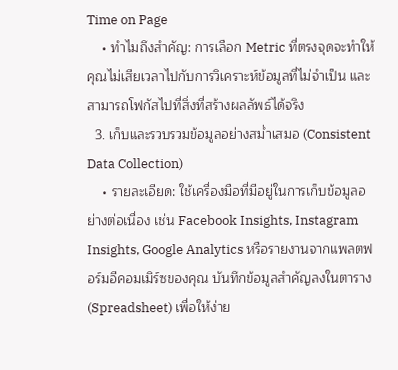Time on Page
    • ทำไมถึงสำคัญ: การเลือก Metric ที่ตรงจุดจะทำให้คุณไม่เสียเวลาไปกับการวิเคราะห์ข้อมูลที่ไม่จำเป็น และสามารถโฟกัสไปที่สิ่งที่สร้างผลลัพธ์ได้จริง
  3. เก็บและรวบรวมข้อมูลอย่างสม่ำเสมอ (Consistent Data Collection)
    • รายละเอียด: ใช้เครื่องมือที่มีอยู่ในการเก็บข้อมูลอย่างต่อเนื่อง เช่น Facebook Insights, Instagram Insights, Google Analytics หรือรายงานจากแพลตฟอร์มอีคอมเมิร์ซของคุณ บันทึกข้อมูลสำคัญลงในตาราง (Spreadsheet) เพื่อให้ง่าย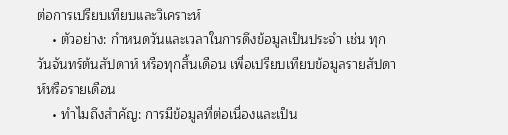ต่อการเปรียบเทียบและวิเคราะห์
    • ตัวอย่าง: กำหนดวันและเวลาในการดึงข้อมูลเป็นประจำ เช่น ทุกวันจันทร์ต้นสัปดาห์ หรือทุกสิ้นเดือน เพื่อเปรียบเทียบข้อมูลรายสัปดาห์หรือรายเดือน
    • ทำไมถึงสำคัญ: การมีข้อมูลที่ต่อเนื่องและเป็น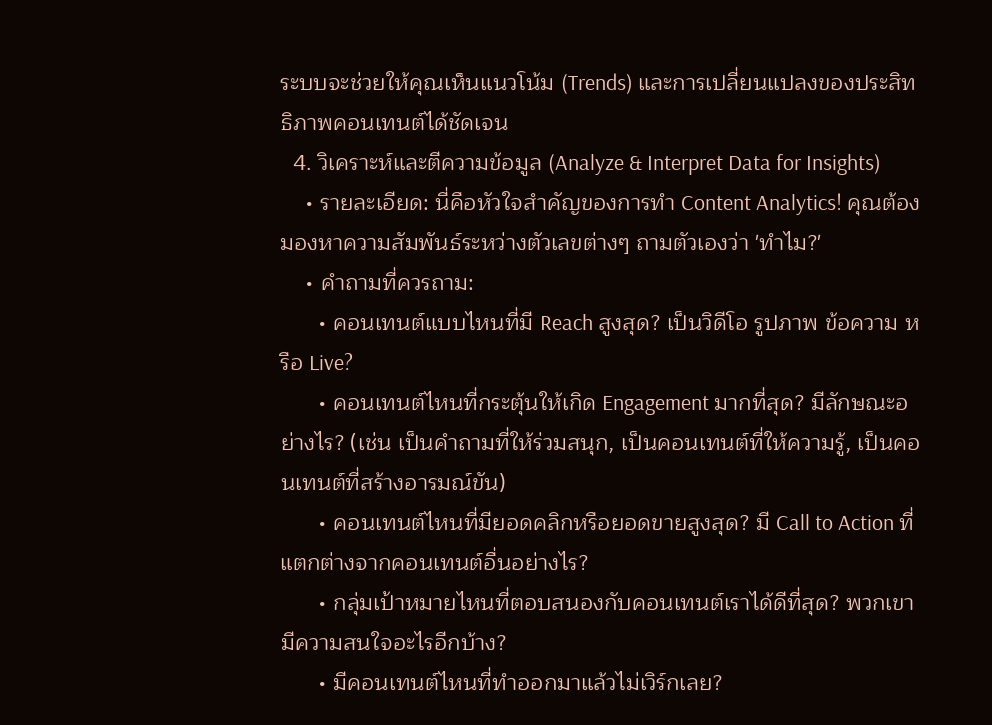ระบบจะช่วยให้คุณเห็นแนวโน้ม (Trends) และการเปลี่ยนแปลงของประสิทธิภาพคอนเทนต์ได้ชัดเจน
  4. วิเคราะห์และตีความข้อมูล (Analyze & Interpret Data for Insights)
    • รายละเอียด: นี่คือหัวใจสำคัญของการทำ Content Analytics! คุณต้องมองหาความสัมพันธ์ระหว่างตัวเลขต่างๆ ถามตัวเองว่า 'ทำไม?'
    • คำถามที่ควรถาม:
      • คอนเทนต์แบบไหนที่มี Reach สูงสุด? เป็นวิดีโอ รูปภาพ ข้อความ หรือ Live?
      • คอนเทนต์ไหนที่กระตุ้นให้เกิด Engagement มากที่สุด? มีลักษณะอย่างไร? (เช่น เป็นคำถามที่ให้ร่วมสนุก, เป็นคอนเทนต์ที่ให้ความรู้, เป็นคอนเทนต์ที่สร้างอารมณ์ขัน)
      • คอนเทนต์ไหนที่มียอดคลิกหรือยอดขายสูงสุด? มี Call to Action ที่แตกต่างจากคอนเทนต์อื่นอย่างไร?
      • กลุ่มเป้าหมายไหนที่ตอบสนองกับคอนเทนต์เราได้ดีที่สุด? พวกเขามีความสนใจอะไรอีกบ้าง?
      • มีคอนเทนต์ไหนที่ทำออกมาแล้วไม่เวิร์กเลย?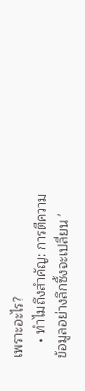เพราะอะไร?
    • ทำไมถึงสำคัญ: การตีความข้อมูลอย่างลึกซึ้งจะเปลี่ยน '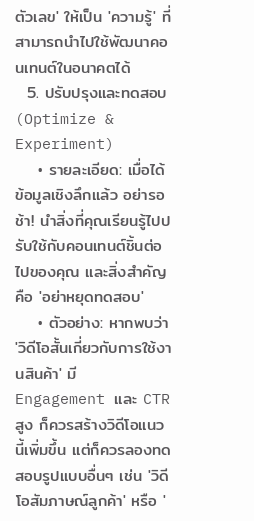ตัวเลข' ให้เป็น 'ความรู้' ที่สามารถนำไปใช้พัฒนาคอนเทนต์ในอนาคตได้
  5. ปรับปรุงและทดสอบ (Optimize & Experiment)
    • รายละเอียด: เมื่อได้ข้อมูลเชิงลึกแล้ว อย่ารอช้า! นำสิ่งที่คุณเรียนรู้ไปปรับใช้กับคอนเทนต์ชิ้นต่อไปของคุณ และสิ่งสำคัญคือ 'อย่าหยุดทดสอบ'
    • ตัวอย่าง: หากพบว่า 'วิดีโอสั้นเกี่ยวกับการใช้งานสินค้า' มี Engagement และ CTR สูง ก็ควรสร้างวิดีโอแนวนี้เพิ่มขึ้น แต่ก็ควรลองทดสอบรูปแบบอื่นๆ เช่น 'วิดีโอสัมภาษณ์ลูกค้า' หรือ '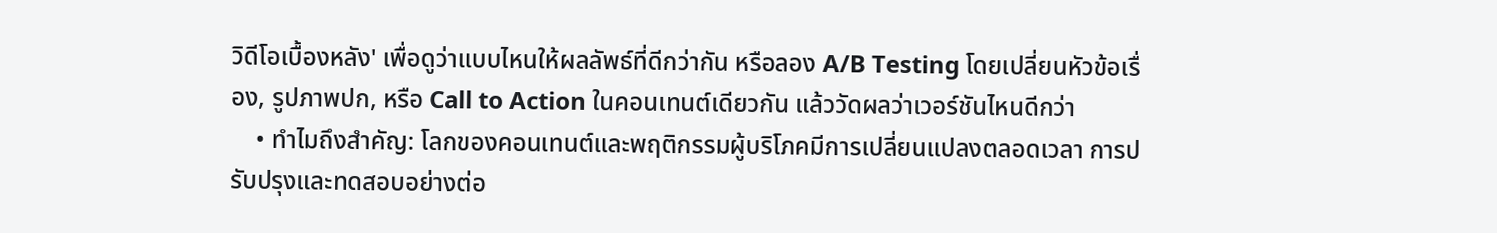วิดีโอเบื้องหลัง' เพื่อดูว่าแบบไหนให้ผลลัพธ์ที่ดีกว่ากัน หรือลอง A/B Testing โดยเปลี่ยนหัวข้อเรื่อง, รูปภาพปก, หรือ Call to Action ในคอนเทนต์เดียวกัน แล้ววัดผลว่าเวอร์ชันไหนดีกว่า
    • ทำไมถึงสำคัญ: โลกของคอนเทนต์และพฤติกรรมผู้บริโภคมีการเปลี่ยนแปลงตลอดเวลา การปรับปรุงและทดสอบอย่างต่อ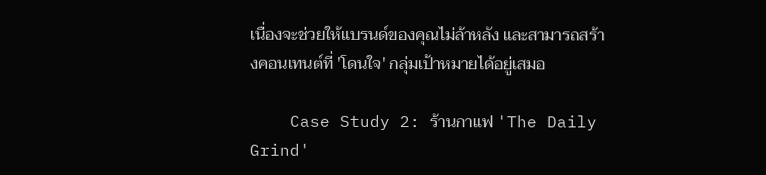เนื่องจะช่วยให้แบรนด์ของคุณไม่ล้าหลัง และสามารถสร้างคอนเทนต์ที่ 'โดนใจ' กลุ่มเป้าหมายได้อยู่เสมอ

    Case Study 2: ร้านกาแฟ 'The Daily Grind'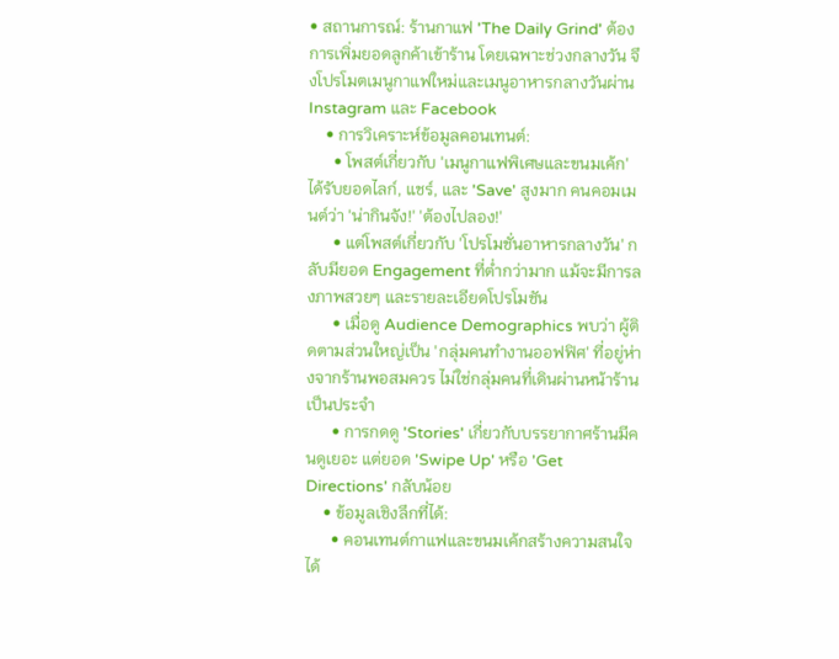• สถานการณ์: ร้านกาแฟ 'The Daily Grind' ต้องการเพิ่มยอดลูกค้าเข้าร้าน โดยเฉพาะช่วงกลางวัน จึงโปรโมตเมนูกาแฟใหม่และเมนูอาหารกลางวันผ่าน Instagram และ Facebook
    • การวิเคราะห์ข้อมูลคอนเทนต์:
      • โพสต์เกี่ยวกับ 'เมนูกาแฟพิเศษและขนมเค้ก' ได้รับยอดไลก์, แชร์, และ 'Save' สูงมาก คนคอมเมนต์ว่า 'น่ากินจัง!' 'ต้องไปลอง!'
      • แต่โพสต์เกี่ยวกับ 'โปรโมชั่นอาหารกลางวัน' กลับมียอด Engagement ที่ต่ำกว่ามาก แม้จะมีการลงภาพสวยๆ และรายละเอียดโปรโมชัน
      • เมื่อดู Audience Demographics พบว่า ผู้ติดตามส่วนใหญ่เป็น 'กลุ่มคนทำงานออฟฟิศ' ที่อยู่ห่างจากร้านพอสมควร ไม่ใช่กลุ่มคนที่เดินผ่านหน้าร้านเป็นประจำ
      • การกดดู 'Stories' เกี่ยวกับบรรยากาศร้านมีคนดูเยอะ แต่ยอด 'Swipe Up' หรือ 'Get Directions' กลับน้อย
    • ข้อมูลเชิงลึกที่ได้:
      • คอนเทนต์กาแฟและขนมเค้กสร้างความสนใจได้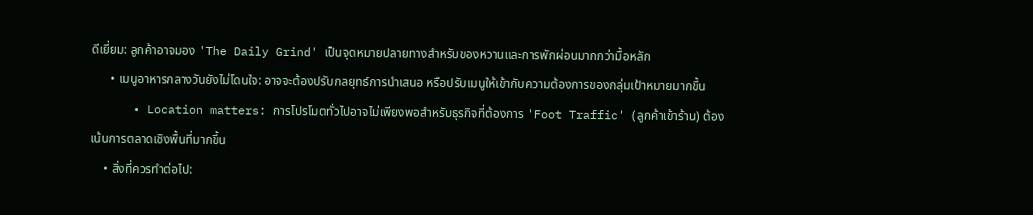ดีเยี่ยม: ลูกค้าอาจมอง 'The Daily Grind' เป็นจุดหมายปลายทางสำหรับของหวานและการพักผ่อนมากกว่ามื้อหลัก
      • เมนูอาหารกลางวันยังไม่โดนใจ: อาจจะต้องปรับกลยุทธ์การนำเสนอ หรือปรับเมนูให้เข้ากับความต้องการของกลุ่มเป้าหมายมากขึ้น
      • Location matters: การโปรโมตทั่วไปอาจไม่เพียงพอสำหรับธุรกิจที่ต้องการ 'Foot Traffic' (ลูกค้าเข้าร้าน) ต้องเน้นการตลาดเชิงพื้นที่มากขึ้น
    • สิ่งที่ควรทำต่อไป: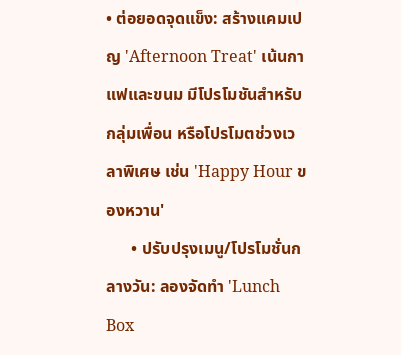• ต่อยอดจุดแข็ง: สร้างแคมเปญ 'Afternoon Treat' เน้นกาแฟและขนม มีโปรโมชันสำหรับกลุ่มเพื่อน หรือโปรโมตช่วงเวลาพิเศษ เช่น 'Happy Hour ของหวาน'
      • ปรับปรุงเมนู/โปรโมชั่นกลางวัน: ลองจัดทำ 'Lunch Box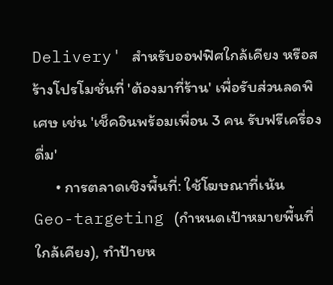Delivery' สำหรับออฟฟิศใกล้เคียง หรือสร้างโปรโมชั่นที่ 'ต้องมาที่ร้าน' เพื่อรับส่วนลดพิเศษ เช่น 'เช็คอินพร้อมเพื่อน 3 คน รับฟรีเครื่องดื่ม'
      • การตลาดเชิงพื้นที่: ใช้โฆษณาที่เน้น Geo-targeting (กำหนดเป้าหมายพื้นที่ใกล้เคียง), ทำป้ายห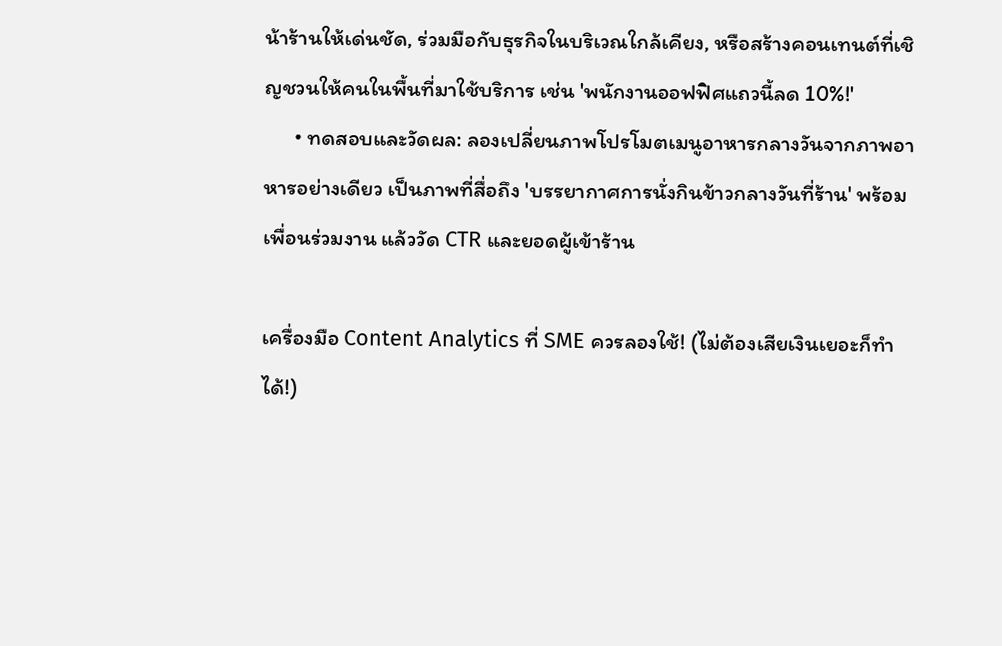น้าร้านให้เด่นชัด, ร่วมมือกับธุรกิจในบริเวณใกล้เคียง, หรือสร้างคอนเทนต์ที่เชิญชวนให้คนในพื้นที่มาใช้บริการ เช่น 'พนักงานออฟฟิศแถวนี้ลด 10%!'
      • ทดสอบและวัดผล: ลองเปลี่ยนภาพโปรโมตเมนูอาหารกลางวันจากภาพอาหารอย่างเดียว เป็นภาพที่สื่อถึง 'บรรยากาศการนั่งกินข้าวกลางวันที่ร้าน' พร้อมเพื่อนร่วมงาน แล้ววัด CTR และยอดผู้เข้าร้าน

เครื่องมือ Content Analytics ที่ SME ควรลองใช้! (ไม่ต้องเสียเงินเยอะก็ทำได้!)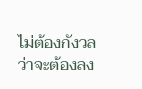ไม่ต้องกังวลว่าจะต้องลง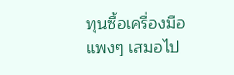ทุนซื้อเครื่องมือแพงๆ เสมอไป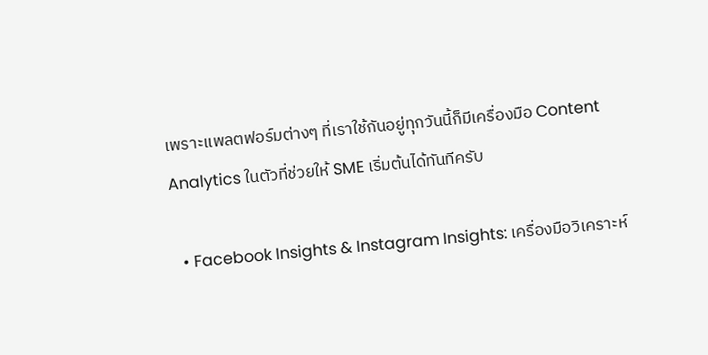เพราะแพลตฟอร์มต่างๆ ที่เราใช้กันอยู่ทุกวันนี้ก็มีเครื่องมือ Content Analytics ในตัวที่ช่วยให้ SME เริ่มต้นได้ทันทีครับ

  • Facebook Insights & Instagram Insights: เครื่องมือวิเคราะห์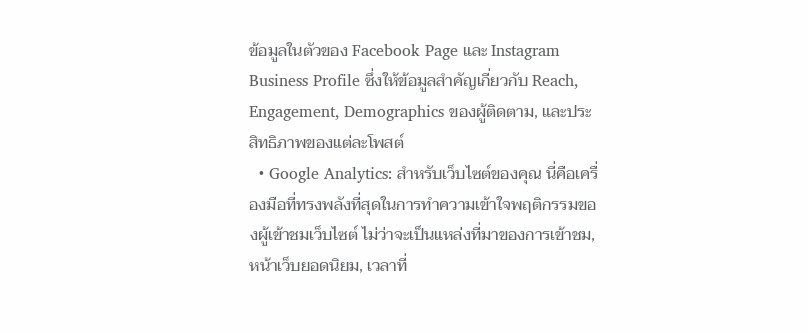ข้อมูลในตัวของ Facebook Page และ Instagram Business Profile ซึ่งให้ข้อมูลสำคัญเกี่ยวกับ Reach, Engagement, Demographics ของผู้ติดตาม, และประสิทธิภาพของแต่ละโพสต์
  • Google Analytics: สำหรับเว็บไซต์ของคุณ นี่คือเครื่องมือที่ทรงพลังที่สุดในการทำความเข้าใจพฤติกรรมของผู้เข้าชมเว็บไซต์ ไม่ว่าจะเป็นแหล่งที่มาของการเข้าชม, หน้าเว็บยอดนิยม, เวลาที่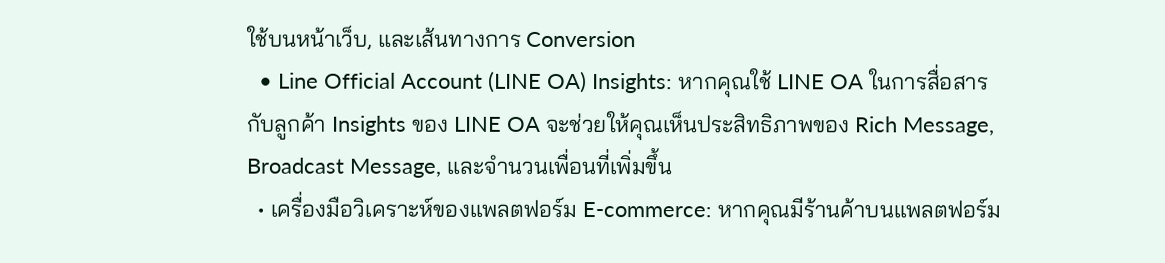ใช้บนหน้าเว็บ, และเส้นทางการ Conversion
  • Line Official Account (LINE OA) Insights: หากคุณใช้ LINE OA ในการสื่อสารกับลูกค้า Insights ของ LINE OA จะช่วยให้คุณเห็นประสิทธิภาพของ Rich Message, Broadcast Message, และจำนวนเพื่อนที่เพิ่มขึ้น
  • เครื่องมือวิเคราะห์ของแพลตฟอร์ม E-commerce: หากคุณมีร้านค้าบนแพลตฟอร์ม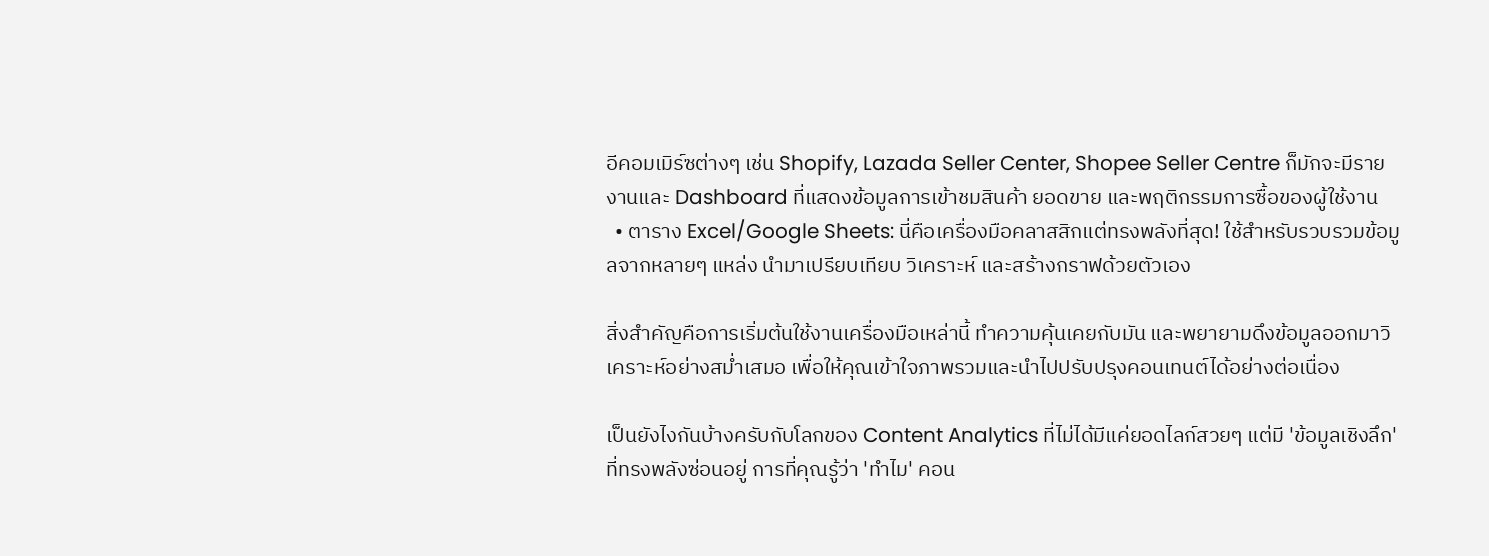อีคอมเมิร์ซต่างๆ เช่น Shopify, Lazada Seller Center, Shopee Seller Centre ก็มักจะมีรายงานและ Dashboard ที่แสดงข้อมูลการเข้าชมสินค้า ยอดขาย และพฤติกรรมการซื้อของผู้ใช้งาน
  • ตาราง Excel/Google Sheets: นี่คือเครื่องมือคลาสสิกแต่ทรงพลังที่สุด! ใช้สำหรับรวบรวมข้อมูลจากหลายๆ แหล่ง นำมาเปรียบเทียบ วิเคราะห์ และสร้างกราฟด้วยตัวเอง

สิ่งสำคัญคือการเริ่มต้นใช้งานเครื่องมือเหล่านี้ ทำความคุ้นเคยกับมัน และพยายามดึงข้อมูลออกมาวิเคราะห์อย่างสม่ำเสมอ เพื่อให้คุณเข้าใจภาพรวมและนำไปปรับปรุงคอนเทนต์ได้อย่างต่อเนื่อง

เป็นยังไงกันบ้างครับกับโลกของ Content Analytics ที่ไม่ได้มีแค่ยอดไลก์สวยๆ แต่มี 'ข้อมูลเชิงลึก' ที่ทรงพลังซ่อนอยู่ การที่คุณรู้ว่า 'ทำไม' คอน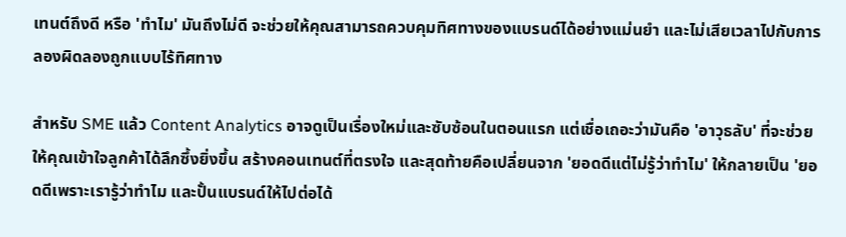เทนต์ถึงดี หรือ 'ทำไม' มันถึงไม่ดี จะช่วยให้คุณสามารถควบคุมทิศทางของแบรนด์ได้อย่างแม่นยำ และไม่เสียเวลาไปกับการลองผิดลองถูกแบบไร้ทิศทาง

สำหรับ SME แล้ว Content Analytics อาจดูเป็นเรื่องใหม่และซับซ้อนในตอนแรก แต่เชื่อเถอะว่ามันคือ 'อาวุธลับ' ที่จะช่วยให้คุณเข้าใจลูกค้าได้ลึกซึ้งยิ่งขึ้น สร้างคอนเทนต์ที่ตรงใจ และสุดท้ายคือเปลี่ยนจาก 'ยอดดีแต่ไม่รู้ว่าทำไม' ให้กลายเป็น 'ยอดดีเพราะเรารู้ว่าทำไม และปั้นแบรนด์ให้ไปต่อได้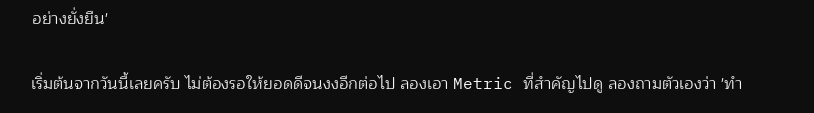อย่างยั่งยืน'

เริ่มต้นจากวันนี้เลยครับ ไม่ต้องรอให้ยอดดีจนงงอีกต่อไป ลองเอา Metric ที่สำคัญไปดู ลองถามตัวเองว่า 'ทำ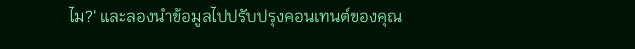ไม?' และลองนำข้อมูลไปปรับปรุงคอนเทนต์ของคุณ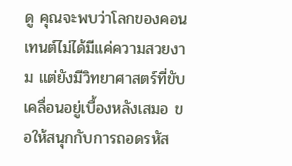ดู คุณจะพบว่าโลกของคอนเทนต์ไม่ได้มีแค่ความสวยงาม แต่ยังมีวิทยาศาสตร์ที่ขับเคลื่อนอยู่เบื้องหลังเสมอ ขอให้สนุกกับการถอดรหัส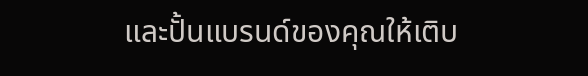และปั้นแบรนด์ของคุณให้เติบ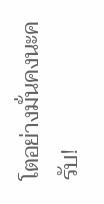โตอย่างมั่นคงนะครับ!